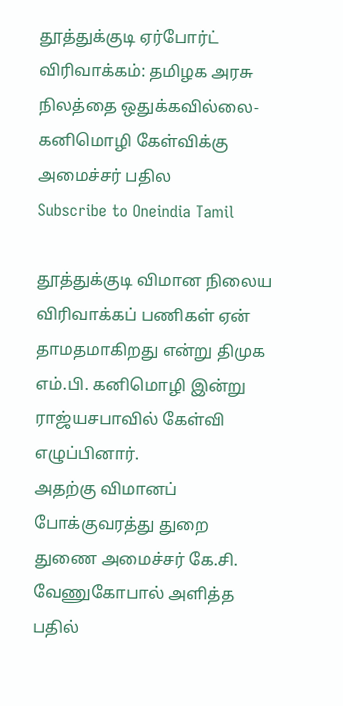தூத்துக்குடி ஏர்போர்ட் விரிவாக்கம்: தமிழக அரசு நிலத்தை ஒதுக்கவில்லை-கனிமொழி கேள்விக்கு அமைச்சர் பதில
Subscribe to Oneindia Tamil

தூத்துக்குடி விமான நிலைய விரிவாக்கப் பணிகள் ஏன் தாமதமாகிறது என்று திமுக எம்.பி. கனிமொழி இன்று ராஜ்யசபாவில் கேள்வி எழுப்பினார்.
அதற்கு விமானப் போக்குவரத்து துறை துணை அமைச்சர் கே.சி. வேணுகோபால் அளித்த பதில்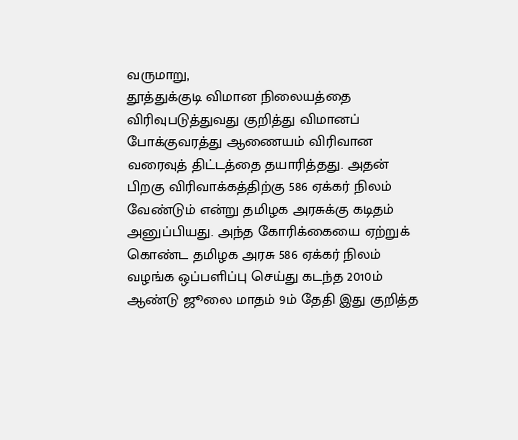வருமாறு,
தூத்துக்குடி விமான நிலையத்தை விரிவுபடுத்துவது குறித்து விமானப் போக்குவரத்து ஆணையம் விரிவான வரைவுத் திட்டத்தை தயாரித்தது. அதன் பிறகு விரிவாக்கத்திற்கு 586 ஏக்கர் நிலம் வேண்டும் என்று தமிழக அரசுக்கு கடிதம் அனுப்பியது. அந்த கோரிக்கையை ஏற்றுக் கொண்ட தமிழக அரசு 586 ஏக்கர் நிலம் வழங்க ஒப்பளிப்பு செய்து கடந்த 2010ம் ஆண்டு ஜூலை மாதம் 9ம் தேதி இது குறித்த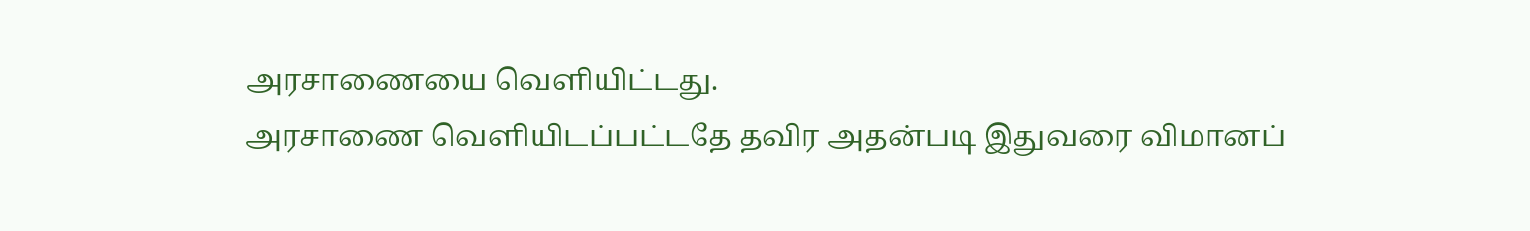அரசாணையை வெளியிட்டது.
அரசாணை வெளியிடப்பட்டதே தவிர அதன்படி இதுவரை விமானப்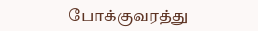போக்குவரத்து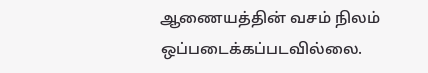ஆணையத்தின் வசம் நிலம் ஒப்படைக்கப்படவில்லை.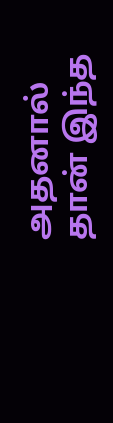அதனால் தான் இந்த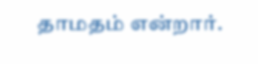தாமதம் என்றார்.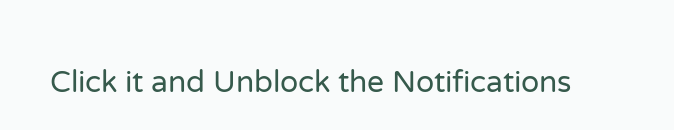Click it and Unblock the Notifications